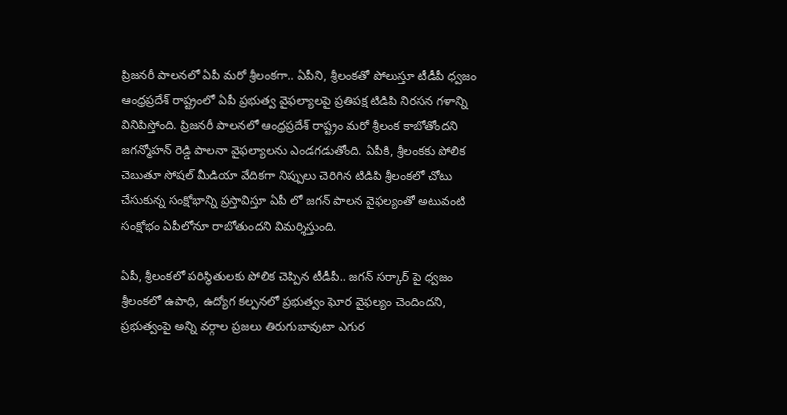ప్రిజనరీ పాలనలో ఏపీ మరో శ్రీలంకగా.. ఏపీని, శ్రీలంకతో పోలుస్తూ టీడీపీ ధ్వజం
ఆంధ్రప్రదేశ్ రాష్ట్రంలో ఏపీ ప్రభుత్వ వైఫల్యాలపై ప్రతిపక్ష టిడిపి నిరసన గళాన్ని వినిపిస్తోంది. ప్రిజనరీ పాలనలో ఆంధ్రప్రదేశ్ రాష్ట్రం మరో శ్రీలంక కాబోతోందని జగన్మోహన్ రెడ్డి పాలనా వైఫల్యాలను ఎండగడుతోంది. ఏపీకి, శ్రీలంకకు పోలిక చెబుతూ సోషల్ మీడియా వేదికగా నిప్పులు చెరిగిన టిడిపి శ్రీలంకలో చోటు చేసుకున్న సంక్షోభాన్ని ప్రస్తావిస్తూ ఏపీ లో జగన్ పాలన వైఫల్యంతో అటువంటి సంక్షోభం ఏపీలోనూ రాబోతుందని విమర్శిస్తుంది.

ఏపీ, శ్రీలంకలో పరిస్థితులకు పోలిక చెప్పిన టీడీపీ.. జగన్ సర్కార్ పై ధ్వజం
శ్రీలంకలో ఉపాధి, ఉద్యోగ కల్పనలో ప్రభుత్వం ఘోర వైఫల్యం చెందిందని, ప్రభుత్వంపై అన్ని వర్గాల ప్రజలు తిరుగుబావుటా ఎగుర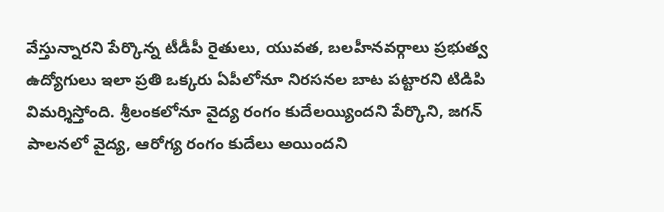వేస్తున్నారని పేర్కొన్న టీడీపీ రైతులు, యువత, బలహీనవర్గాలు ప్రభుత్వ ఉద్యోగులు ఇలా ప్రతి ఒక్కరు ఏపీలోనూ నిరసనల బాట పట్టారని టిడిపి విమర్శిస్తోంది. శ్రీలంకలోనూ వైద్య రంగం కుదేలయ్యిందని పేర్కొని, జగన్ పాలనలో వైద్య, ఆరోగ్య రంగం కుదేలు అయిందని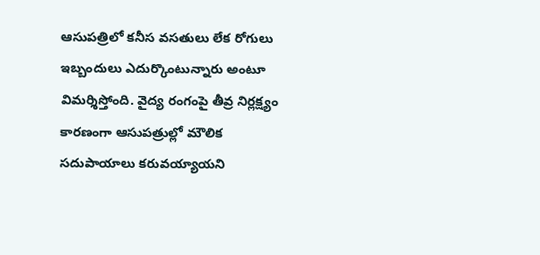ఆసుపత్రిలో కనీస వసతులు లేక రోగులు ఇబ్బందులు ఎదుర్కొంటున్నారు అంటూ విమర్శిస్తోంది. వైద్య రంగంపై తీవ్ర నిర్లక్ష్యం కారణంగా ఆసుపత్రుల్లో మౌలిక సదుపాయాలు కరువయ్యాయని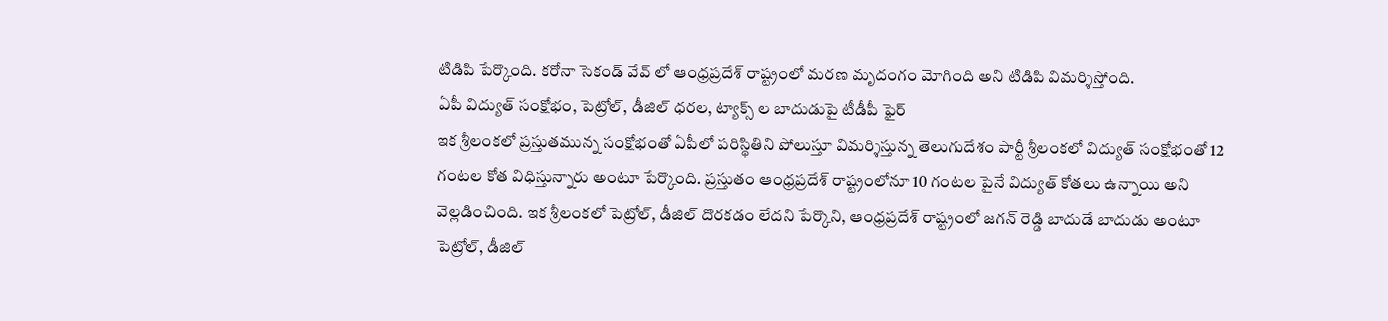టిడిపి పేర్కొంది. కరోనా సెకండ్ వేవ్ లో ఆంధ్రప్రదేశ్ రాష్ట్రంలో మరణ మృదంగం మోగింది అని టిడిపి విమర్శిస్తోంది.
ఏపీ విద్యుత్ సంక్షోభం, పెట్రోల్, డీజిల్ ధరల, ట్యాక్స్ ల బాదుడుపై టీడీపీ ఫైర్
ఇక శ్రీలంకలో ప్రస్తుతమున్న సంక్షోభంతో ఏపీలో పరిస్థితిని పోలుస్తూ విమర్శిస్తున్న తెలుగుదేశం పార్టీ శ్రీలంకలో విద్యుత్ సంక్షోభంతో 12 గంటల కోత విధిస్తున్నారు అంటూ పేర్కొంది. ప్రస్తుతం ఆంధ్రప్రదేశ్ రాష్ట్రంలోనూ 10 గంటల పైనే విద్యుత్ కోతలు ఉన్నాయి అని వెల్లడించింది. ఇక శ్రీలంకలో పెట్రోల్, డీజిల్ దొరకడం లేదని పేర్కొని, ఆంధ్రప్రదేశ్ రాష్ట్రంలో జగన్ రెడ్డి బాదుడే బాదుడు అంటూ పెట్రోల్, డీజిల్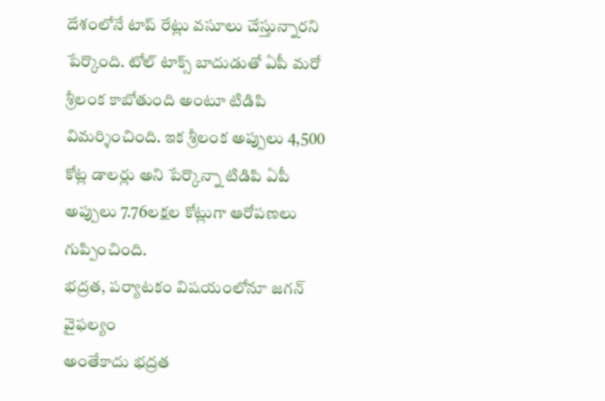దేశంలోనే టాప్ రేట్లు వసూలు చేస్తున్నారని పేర్కొంది. టోల్ టాక్స్ బాదుడుతో ఏపీ మరో శ్రీలంక కాబోతుంది అంటూ టిడిపి విమర్శించింది. ఇక శ్రీలంక అప్పులు 4,500 కోట్ల డాలర్లు అని పేర్కొన్నా టిడిపి ఏపీ అప్పులు 7.76లక్షల కోట్లుగా ఆరోపణలు గుప్పించింది.
భద్రత, పర్యాటకం విషయంలోనూ జగన్ వైఫల్యం
అంతేకాదు భద్రత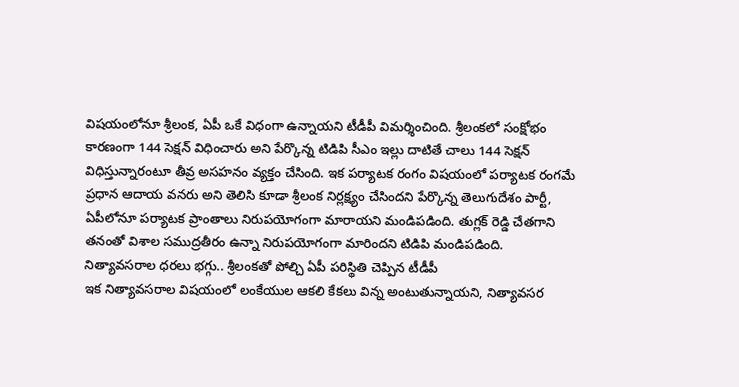విషయంలోనూ శ్రీలంక, ఏపీ ఒకే విధంగా ఉన్నాయని టీడీపీ విమర్శించింది. శ్రీలంకలో సంక్షోభం కారణంగా 144 సెక్షన్ విధించారు అని పేర్కొన్న టిడిపి సీఎం ఇల్లు దాటితే చాలు 144 సెక్షన్ విధిస్తున్నారంటూ తీవ్ర అసహనం వ్యక్తం చేసింది. ఇక పర్యాటక రంగం విషయంలో పర్యాటక రంగమే ప్రధాన ఆదాయ వనరు అని తెలిసి కూడా శ్రీలంక నిర్లక్ష్యం చేసిందని పేర్కొన్న తెలుగుదేశం పార్టీ, ఏపీలోనూ పర్యాటక ప్రాంతాలు నిరుపయోగంగా మారాయని మండిపడింది. తుగ్లక్ రెడ్డి చేతగాని తనంతో విశాల సముద్రతీరం ఉన్నా నిరుపయోగంగా మారిందని టిడిపి మండిపడింది.
నిత్యావసరాల ధరలు భగ్గు.. శ్రీలంకతో పోల్చి ఏపీ పరిస్థితి చెప్పిన టీడీపీ
ఇక నిత్యావసరాల విషయంలో లంకేయుల ఆకలి కేకలు విన్న అంటుతున్నాయని, నిత్యావసర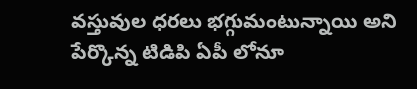వస్తువుల ధరలు భగ్గుమంటున్నాయి అని పేర్కొన్న టిడిపి ఏపీ లోనూ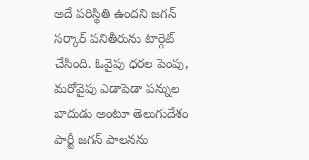అదే పరిస్థితి ఉందని జగన్ సర్కార్ పనితీరును టార్గెట్ చేసింది. ఓవైపు ధరల పెంపు, మరోవైపు ఎడాపెడా పన్నుల బాదుడు అంటూ తెలుగుదేశం పార్టీ జగన్ పాలనను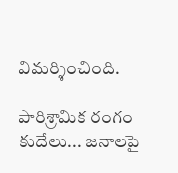విమర్శించింది.

పారిశ్రామిక రంగం కుదేలు... జనాలపై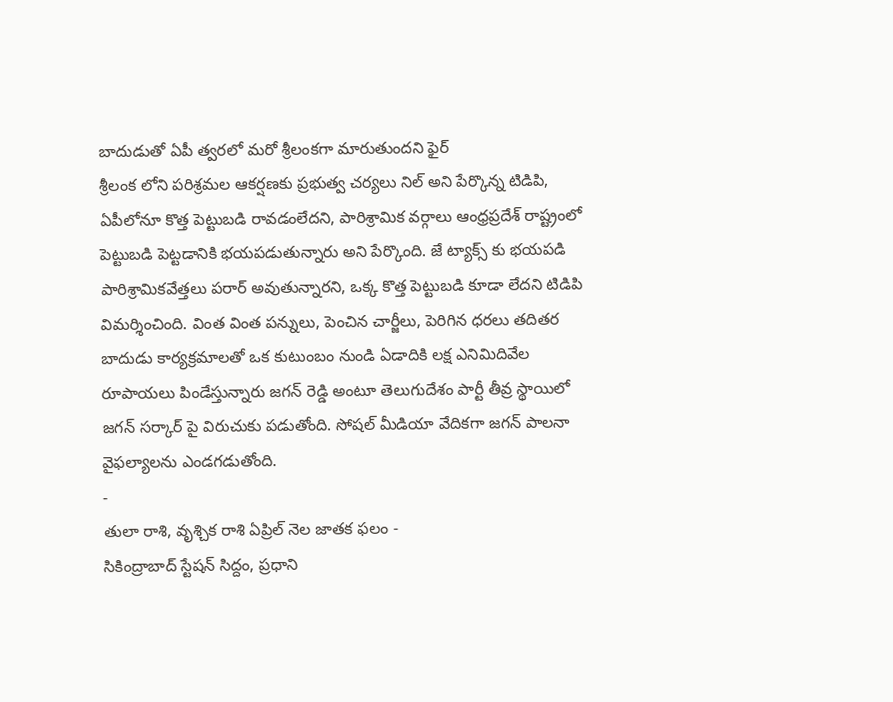బాదుడుతో ఏపీ త్వరలో మరో శ్రీలంకగా మారుతుందని ఫైర్
శ్రీలంక లోని పరిశ్రమల ఆకర్షణకు ప్రభుత్వ చర్యలు నిల్ అని పేర్కొన్న టిడిపి, ఏపీలోనూ కొత్త పెట్టుబడి రావడంలేదని, పారిశ్రామిక వర్గాలు ఆంధ్రప్రదేశ్ రాష్ట్రంలో పెట్టుబడి పెట్టడానికి భయపడుతున్నారు అని పేర్కొంది. జే ట్యాక్స్ కు భయపడి పారిశ్రామికవేత్తలు పరార్ అవుతున్నారని, ఒక్క కొత్త పెట్టుబడి కూడా లేదని టిడిపి విమర్శించింది. వింత వింత పన్నులు, పెంచిన చార్జీలు, పెరిగిన ధరలు తదితర బాదుడు కార్యక్రమాలతో ఒక కుటుంబం నుండి ఏడాదికి లక్ష ఎనిమిదివేల రూపాయలు పిండేస్తున్నారు జగన్ రెడ్డి అంటూ తెలుగుదేశం పార్టీ తీవ్ర స్థాయిలో జగన్ సర్కార్ పై విరుచుకు పడుతోంది. సోషల్ మీడియా వేదికగా జగన్ పాలనా వైఫల్యాలను ఎండగడుతోంది.
-
తులా రాశి, వృశ్చిక రాశి ఏప్రిల్ నెల జాతక ఫలం -
సికింద్రాబాద్ స్టేషన్ సిద్దం, ప్రధాని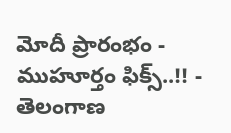మోదీ ప్రారంభం - ముహూర్తం ఫిక్స్..!! -
తెలంగాణ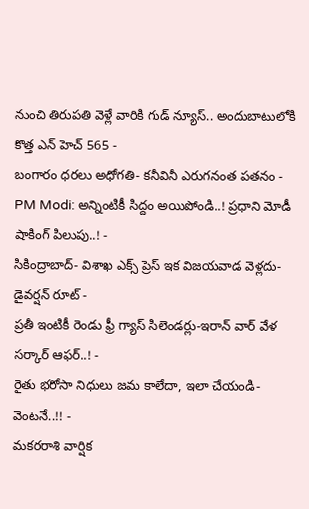నుంచి తిరుపతి వెళ్లే వారికి గుడ్ న్యూస్.. అందుబాటులోకి కొత్త ఎన్ హెచ్ 565 -
బంగారం ధరలు అధోగతి- కనీవినీ ఎరుగనంత పతనం -
PM Modi: అన్నింటికీ సిద్దం అయిపోండి..! ప్రధాని మోడీ షాకింగ్ పిలుపు..! -
సికింద్రాబాద్- విశాఖ ఎక్స్ ప్రెస్ ఇక విజయవాడ వెళ్లదు- డైవర్షన్ రూట్ -
ప్రతీ ఇంటికీ రెండు ఫ్రీ గ్యాస్ సిలెండర్లు-ఇరాన్ వార్ వేళ సర్కార్ ఆఫర్..! -
రైతు భరోసా నిధులు జమ కాలేదా, ఇలా చేయండి- వెంటనే..!! -
మకరరాశి వార్షిక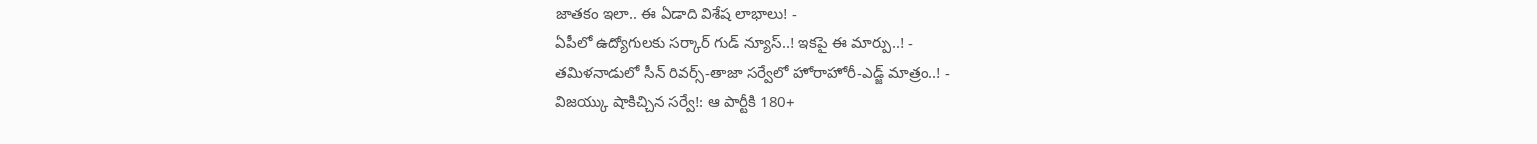జాతకం ఇలా.. ఈ ఏడాది విశేష లాభాలు! -
ఏపీలో ఉద్యోగులకు సర్కార్ గుడ్ న్యూస్..! ఇకపై ఈ మార్పు..! -
తమిళనాడులో సీన్ రివర్స్-తాజా సర్వేలో హోరాహోరీ-ఎడ్జ్ మాత్రం..! -
విజయ్కు షాకిచ్చిన సర్వే!: ఆ పార్టీకి 180+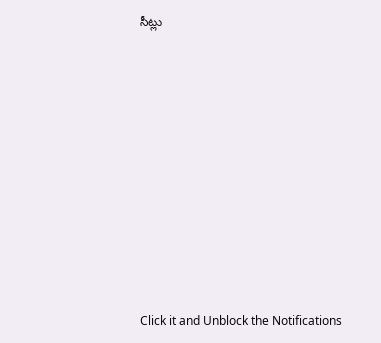సీట్లు












Click it and Unblock the Notifications